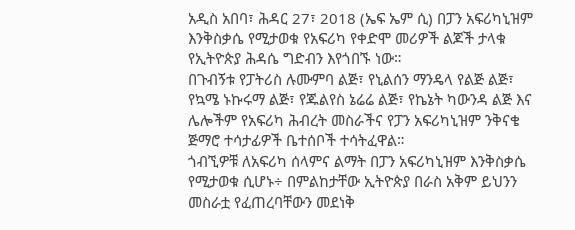አዲስ አበባ፣ ሕዳር 27፣ 2018 (ኤፍ ኤም ሲ) በፓን አፍሪካኒዝም እንቅስቃሴ የሚታወቁ የአፍሪካ የቀድሞ መሪዎች ልጆች ታላቁ የኢትዮጵያ ሕዳሴ ግድብን እየጎበኙ ነው።
በጉብኝቱ የፓትሪስ ሉሙምባ ልጅ፣ የኒልሰን ማንዴላ የልጅ ልጅ፣ የኳሜ ኑኩሩማ ልጅ፣ የጁልየስ ኔሬሬ ልጅ፣ የኬኔት ካውንዳ ልጅ እና ሌሎችም የአፍሪካ ሕብረት መስራችና የፓን አፍሪካኒዝም ንቅናቄ ጅማሮ ተሳታፊዎች ቤተሰቦች ተሳትፈዋል።
ጎብኚዎቹ ለአፍሪካ ሰላምና ልማት በፓን አፍሪካኒዝም እንቅስቃሴ የሚታወቁ ሲሆኑ÷ በምልከታቸው ኢትዮጵያ በራስ አቅም ይህንን መስራቷ የፈጠረባቸውን መደነቅ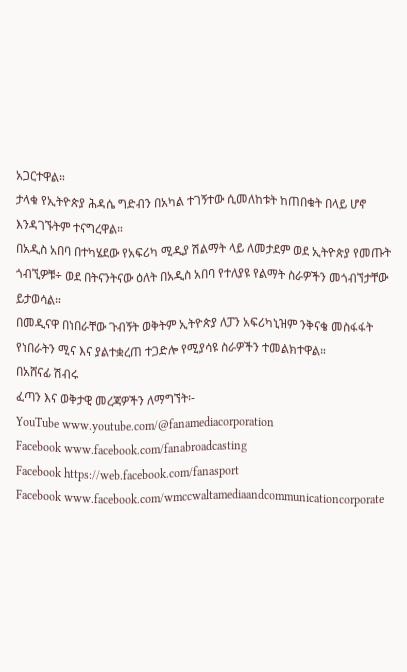አጋርተዋል።
ታላቁ የኢትዮጵያ ሕዳሴ ግድብን በአካል ተገኝተው ሲመለከቱት ከጠበቁት በላይ ሆኖ እንዳገኙትም ተናግረዋል።
በአዲስ አበባ በተካሄደው የአፍሪካ ሚዲያ ሽልማት ላይ ለመታደም ወደ ኢትዮጵያ የመጡት ጎብኚዎቹ÷ ወደ በትናንትናው ዕለት በአዲስ አበባ የተለያዩ የልማት ስራዎችን መጎብኘታቸው ይታወሳል።
በመዲናዋ በነበራቸው ጉብኝት ወቅትም ኢትዮጵያ ለፓን አፍሪካኒዝም ንቅናቄ መስፋፋት የነበራትን ሚና እና ያልተቋረጠ ተጋድሎ የሚያሳዩ ስራዎችን ተመልክተዋል።
በአሸናፊ ሽብሩ
ፈጣን እና ወቅታዊ መረጃዎችን ለማግኘት፡-
YouTube www.youtube.com/@fanamediacorporation
Facebook www.facebook.com/fanabroadcasting
Facebook https://web.facebook.com/fanasport
Facebook www.facebook.com/wmccwaltamediaandcommunicationcorporate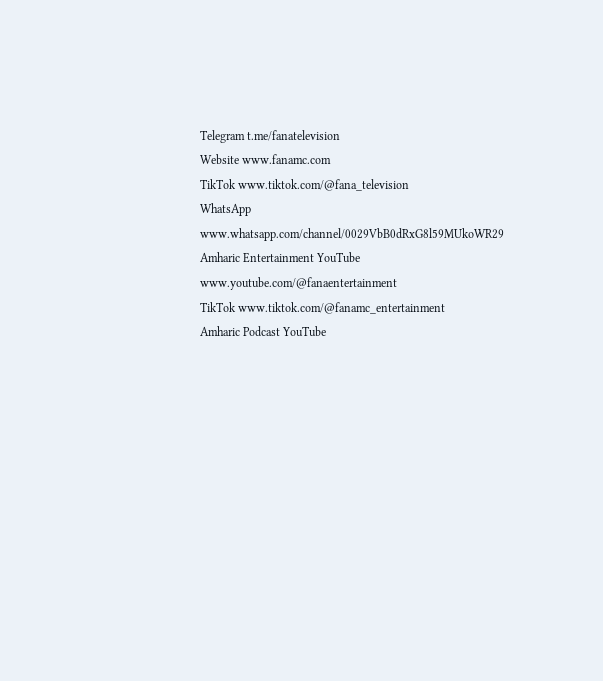Telegram t.me/fanatelevision
Website www.fanamc.com
TikTok www.tiktok.com/@fana_television
WhatsApp www.whatsapp.com/channel/0029VbB0dRxG8l59MUkoWR29
Amharic Entertainment YouTube www.youtube.com/@fanaentertainment
TikTok www.tiktok.com/@fanamc_entertainment
Amharic Podcast YouTube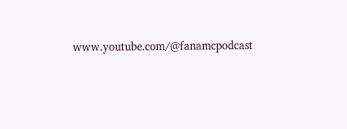www.youtube.com/@fanamcpodcast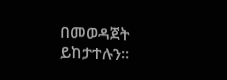በመወዳጀት ይከታተሉን፡፡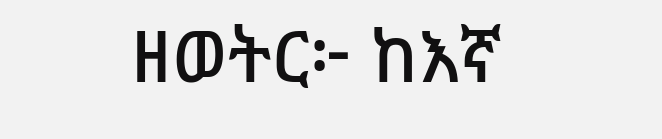ዘወትር፦ ከእኛ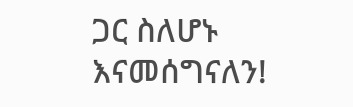ጋር ስለሆኑ እናመሰግናለን!